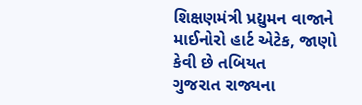શિક્ષણમંત્રી પ્રદ્યુમન વાજાને માઈનોરો હાર્ટ એટેક, જાણો કેવી છે તબિયત
ગુજરાત રાજ્યના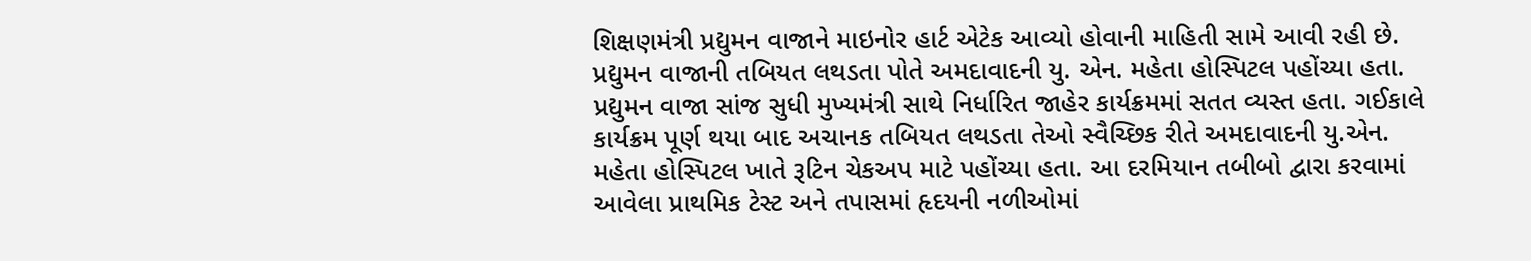શિક્ષણમંત્રી પ્રદ્યુમન વાજાને માઇનોર હાર્ટ એટેક આવ્યો હોવાની માહિતી સામે આવી રહી છે. પ્રદ્યુમન વાજાની તબિયત લથડતા પોતે અમદાવાદની યુ. એન. મહેતા હોસ્પિટલ પહોંચ્યા હતા. પ્રદ્યુમન વાજા સાંજ સુધી મુખ્યમંત્રી સાથે નિર્ધારિત જાહેર કાર્યક્રમમાં સતત વ્યસ્ત હતા. ગઈકાલે કાર્યક્રમ પૂર્ણ થયા બાદ અચાનક તબિયત લથડતા તેઓ સ્વૈચ્છિક રીતે અમદાવાદની યુ.એન. મહેતા હોસ્પિટલ ખાતે રૂટિન ચેકઅપ માટે પહોંચ્યા હતા. આ દરમિયાન તબીબો દ્વારા કરવામાં આવેલા પ્રાથમિક ટેસ્ટ અને તપાસમાં હૃદયની નળીઓમાં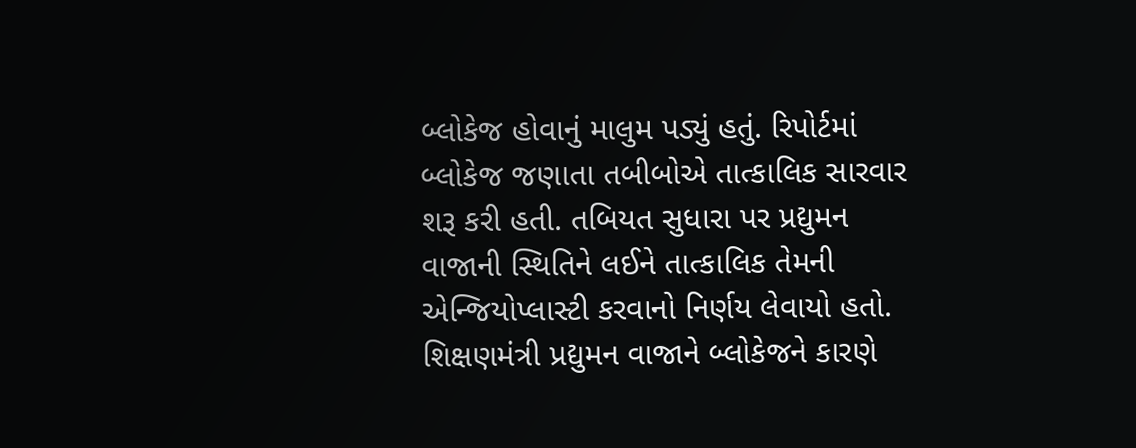બ્લોકેજ હોવાનું માલુમ પડ્યું હતું. રિપોર્ટમાં બ્લોકેજ જણાતા તબીબોએ તાત્કાલિક સારવાર શરૂ કરી હતી. તબિયત સુધારા પર પ્રદ્યુમન વાજાની સ્થિતિને લઈને તાત્કાલિક તેમની એન્જિયોપ્લાસ્ટી કરવાનો નિર્ણય લેવાયો હતો. શિક્ષણમંત્રી પ્રદ્યુમન વાજાને બ્લોકેજને કારણે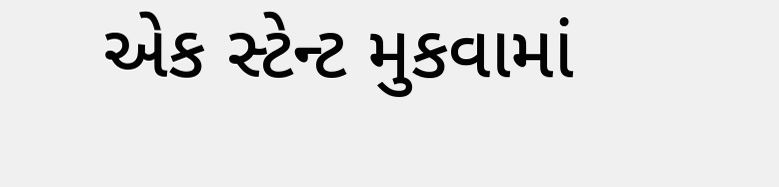એક સ્ટેન્ટ મુકવામાં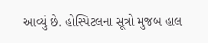આવ્યું છે. હોસ્પિટલના સૂત્રો મુજબ હાલ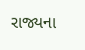રાજ્યના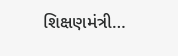શિક્ષણમંત્રી…